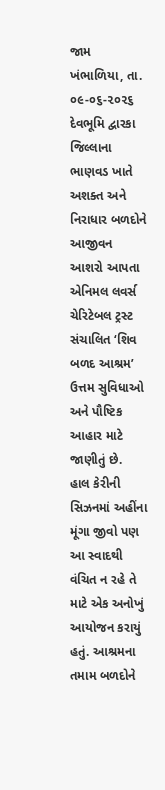જામ ખંભાળિયા, તા. ૦૯-૦૬-૨૦૨૬
દેવભૂમિ દ્વારકા જિલ્લાના ભાણવડ ખાતે અશક્ત અને નિરાધાર બળદોને આજીવન આશરો આપતા એનિમલ લવર્સ ચેરિટેબલ ટ્રસ્ટ સંચાલિત ‘શિવ બળદ આશ્રમ’ ઉત્તમ સુવિધાઓ અને પૌષ્ટિક આહાર માટે જાણીતું છે.
હાલ કેરીની સિઝનમાં અહીંના મૂંગા જીવો પણ આ સ્વાદથી વંચિત ન રહે તે માટે એક અનોખું આયોજન કરાયું હતું. આશ્રમના તમામ બળદોને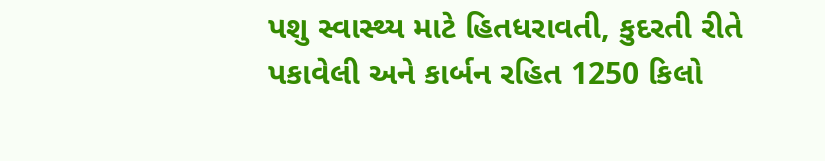પશુ સ્વાસ્થ્ય માટે હિતધરાવતી, કુદરતી રીતે પકાવેલી અને કાર્બન રહિત 1250 કિલો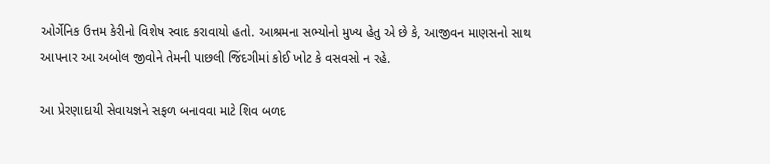ઓર્ગેનિક ઉત્તમ કેરીનો વિશેષ સ્વાદ કરાવાયો હતો. આશ્રમના સભ્યોનો મુખ્ય હેતુ એ છે કે, આજીવન માણસનો સાથ આપનાર આ અબોલ જીવોને તેમની પાછલી જિંદગીમાં કોઈ ખોટ કે વસવસો ન રહે.

આ પ્રેરણાદાયી સેવાયજ્ઞને સફળ બનાવવા માટે શિવ બળદ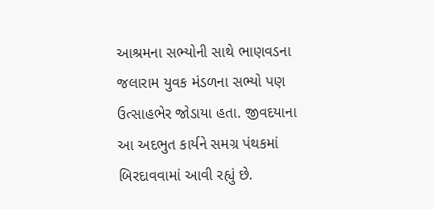આશ્રમના સભ્યોની સાથે ભાણવડના જલારામ યુવક મંડળના સભ્યો પણ ઉત્સાહભેર જોડાયા હતા. જીવદયાના આ અદભુત કાર્યને સમગ્ર પંથકમાં બિરદાવવામાં આવી રહ્યું છે.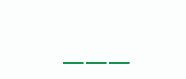___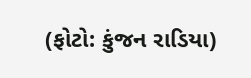(ફોટો: કુંજન રાડિયા)